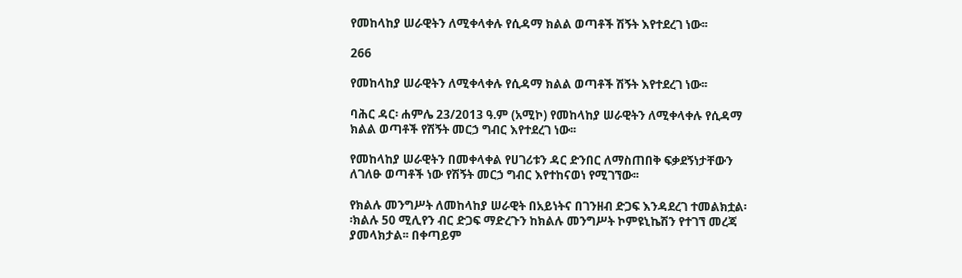የመከላከያ ሠራዊትን ለሚቀላቀሉ የሲዳማ ክልል ወጣቶች ሽኝት እየተደረገ ነው፡፡

266

የመከላከያ ሠራዊትን ለሚቀላቀሉ የሲዳማ ክልል ወጣቶች ሽኝት እየተደረገ ነው፡፡

ባሕር ዳር፡ ሐምሌ 23/2013 ዓ.ም (አሚኮ) የመከላከያ ሠራዊትን ለሚቀላቀሉ የሲዳማ ክልል ወጣቶች የሽኝት መርኃ ግብር እየተደረገ ነው፡፡

የመከላከያ ሠራዊትን በመቀላቀል የሀገሪቱን ዳር ድንበር ለማስጠበቅ ፍቃደኝነታቸውን ለገለፁ ወጣቶች ነው የሽኝት መርኃ ግብር እየተከናወነ የሚገኘው፡፡

የክልሉ መንግሥት ለመከላከያ ሠራዊት በአይነትና በገንዘብ ድጋፍ እንዳደረገ ተመልክቷል፡፡ክልሉ 50 ሚሊየን ብር ድጋፍ ማድረጉን ከክልሉ መንግሥት ኮምዩኒኬሽን የተገኘ መረጃ ያመላክታል፡፡ በቀጣይም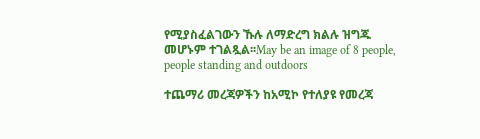የሚያስፈልገውን ኹሉ ለማድረግ ክልሉ ዝግጁ መሆኑም ተገልጿል፡፡May be an image of 8 people, people standing and outdoors

ተጨማሪ መረጃዎችን ከአሚኮ የተለያዩ የመረጃ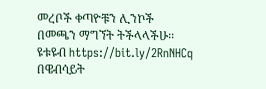መረቦች ቀጣዮቹን ሊንኮች በመጫን ማግኘት ትችላላችሁ፡፡
ዩቱዩብ https://bit.ly/2RnNHCq
በዌብሳይት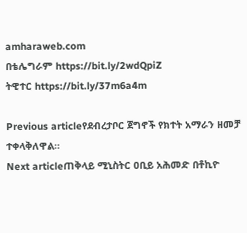amharaweb.com
በቴሌግራም https://bit.ly/2wdQpiZ
ትዊተር https://bit.ly/37m6a4m

Previous articleየደብረታቦር ጀግኖች የክተት አማራን ዘመቻ ተቀላቅለዋል።
Next articleጠቅላይ ሚኒስትር ዐቢይ አሕመድ በቶኪዮ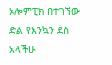ኦሎምፒክ በተገኘው ድል የእንኳን ደስ አላችሁ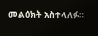መልዕክት አስተላለፉ።